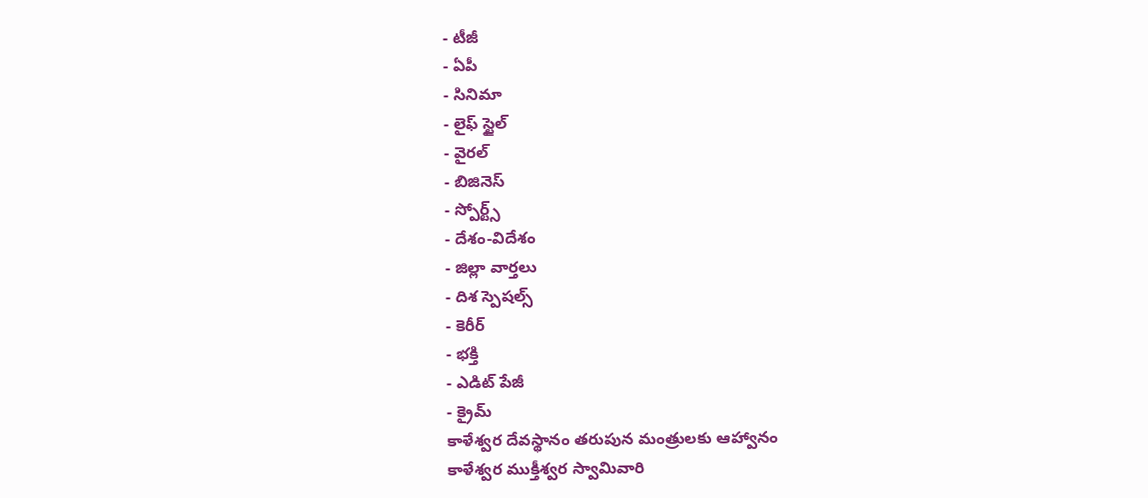- టీజీ
- ఏపీ
- సినిమా
- లైఫ్ స్టైల్
- వైరల్
- బిజినెస్
- స్పోర్ట్స్
- దేశం-విదేశం
- జిల్లా వార్తలు
- దిశ స్పెషల్స్
- కెరీర్
- భక్తి
- ఎడిట్ పేజీ
- క్రైమ్
కాళేశ్వర దేవస్థానం తరుపున మంత్రులకు ఆహ్వానం
కాళేశ్వర ముక్తీశ్వర స్వామివారి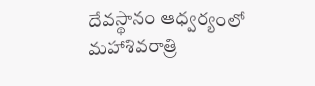దేవస్థానం ఆధ్వర్యంలో మహాశివరాత్రి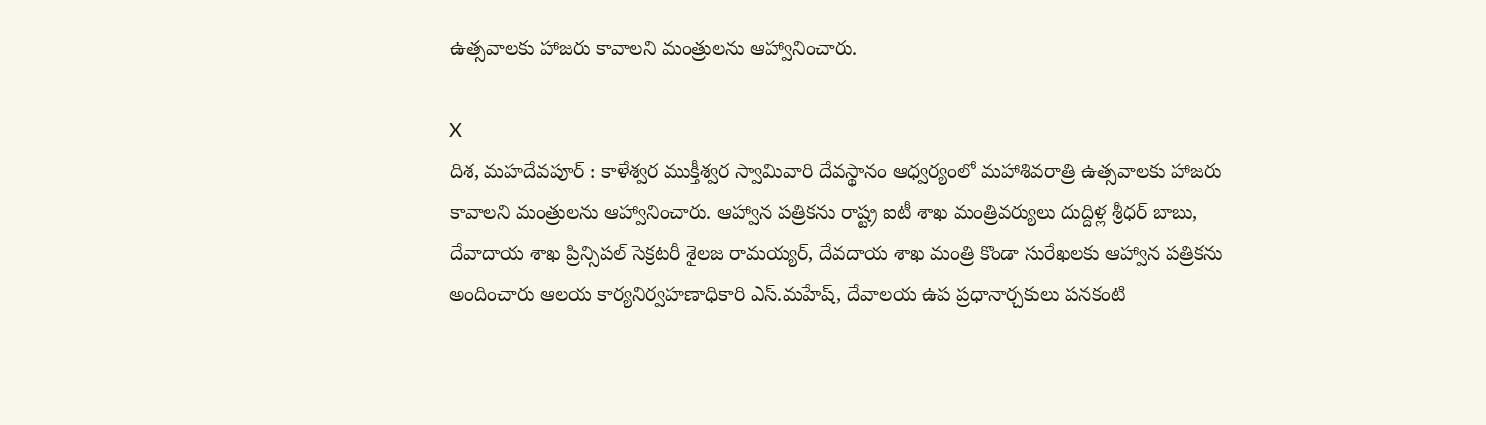ఉత్సవాలకు హాజరు కావాలని మంత్రులను ఆహ్వానించారు.

X
దిశ, మహదేవపూర్ : కాళేశ్వర ముక్తీశ్వర స్వామివారి దేవస్థానం ఆధ్వర్యంలో మహాశివరాత్రి ఉత్సవాలకు హాజరు కావాలని మంత్రులను ఆహ్వానించారు. ఆహ్వాన పత్రికను రాష్ట్ర ఐటీ శాఖ మంత్రివర్యులు దుద్దిళ్ల శ్రీధర్ బాబు, దేవాదాయ శాఖ ప్రిన్సిపల్ సెక్రటరీ శైలజ రామయ్యర్, దేవదాయ శాఖ మంత్రి కొండా సురేఖలకు ఆహ్వాన పత్రికను అందించారు ఆలయ కార్యనిర్వహణాధికారి ఎస్.మహేష్, దేవాలయ ఉప ప్రధానార్చకులు పనకంటి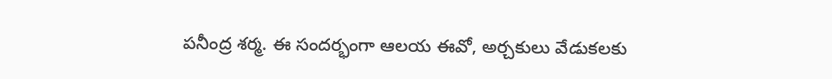పనీంద్ర శర్మ. ఈ సందర్భంగా ఆలయ ఈవో, అర్చకులు వేడుకలకు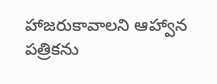హాజరుకావాలని ఆహ్వాన పత్రికను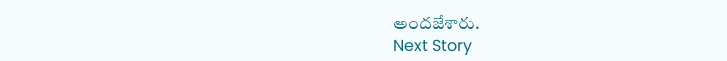అందజేశారు.
Next Story